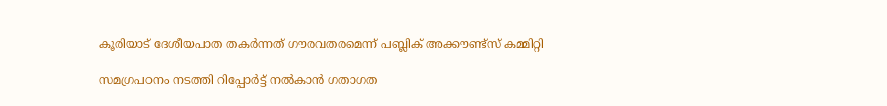കൂരിയാട് ദേശീയപാത തകർന്നത് ഗൗരവതരമെന്ന് പബ്ലിക് അക്കൗണ്ട്സ് കമ്മിറ്റി

സമഗ്രപഠനം നടത്തി റിപ്പോർട്ട് നൽകാൻ ഗതാഗത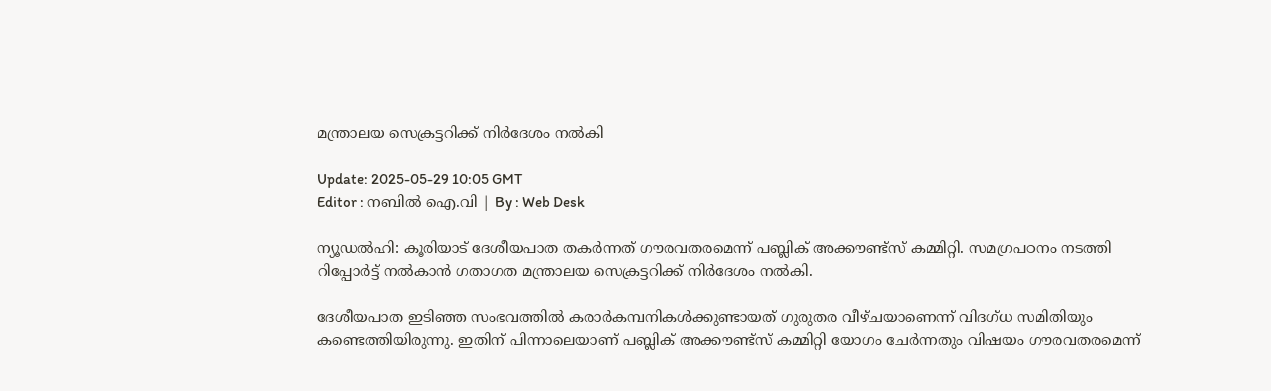മന്ത്രാലയ സെക്രട്ടറിക്ക് നിർദേശം നൽകി

Update: 2025-05-29 10:05 GMT
Editor : നബിൽ ഐ.വി | By : Web Desk

ന്യൂഡൽഹി: കൂരിയാട് ദേശീയപാത തകർന്നത് ഗൗരവതരമെന്ന് പബ്ലിക് അക്കൗണ്ട്സ് കമ്മിറ്റി. സമഗ്രപഠനം നടത്തി റിപ്പോർട്ട് നൽകാൻ ഗതാഗത മന്ത്രാലയ സെക്രട്ടറിക്ക് നിർദേശം നൽകി.

ദേശീയപാത ഇടിഞ്ഞ സംഭവത്തിൽ കരാർകമ്പനികള്‍ക്കുണ്ടായത് ഗുരുതര വീഴ്ചയാണെന്ന് വിദഗ്ധ സമിതിയും കണ്ടെത്തിയിരുന്നു. ഇതിന് പിന്നാലെയാണ് പബ്ലിക് അക്കൗണ്ട്സ് കമ്മിറ്റി യോഗം ചേർന്നതും വിഷയം ഗൗരവതരമെന്ന്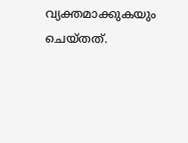വ്യക്തമാക്കുകയും ചെയ്തത്.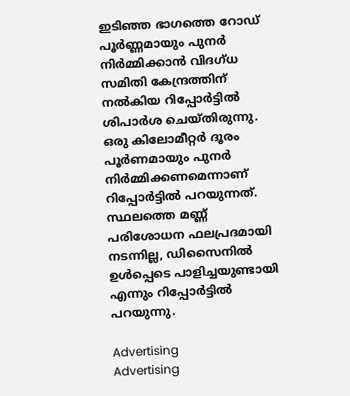ഇടിഞ്ഞ ഭാഗത്തെ റോഡ് പൂർണ്ണമായും പുനർ നിർമ്മിക്കാൻ വിദഗ്ധ സമിതി കേന്ദ്രത്തിന് നൽകിയ റിപ്പോർട്ടിൽ ശിപാർശ ചെയ്തിരുന്നു. ഒരു കിലോമീറ്റർ ദൂരം പൂർണമായും പുനർ നിർമ്മിക്കണമെന്നാണ് റിപ്പോർട്ടിൽ പറയുന്നത്. സ്ഥലത്തെ മണ്ണ് പരിശോധന ഫലപ്രദമായി നടന്നില്ല, ഡിസൈനിൽ ഉൾപ്പെടെ പാളിച്ചയുണ്ടായി എന്നും റിപ്പോർട്ടിൽ പറയുന്നു.

Advertising
Advertising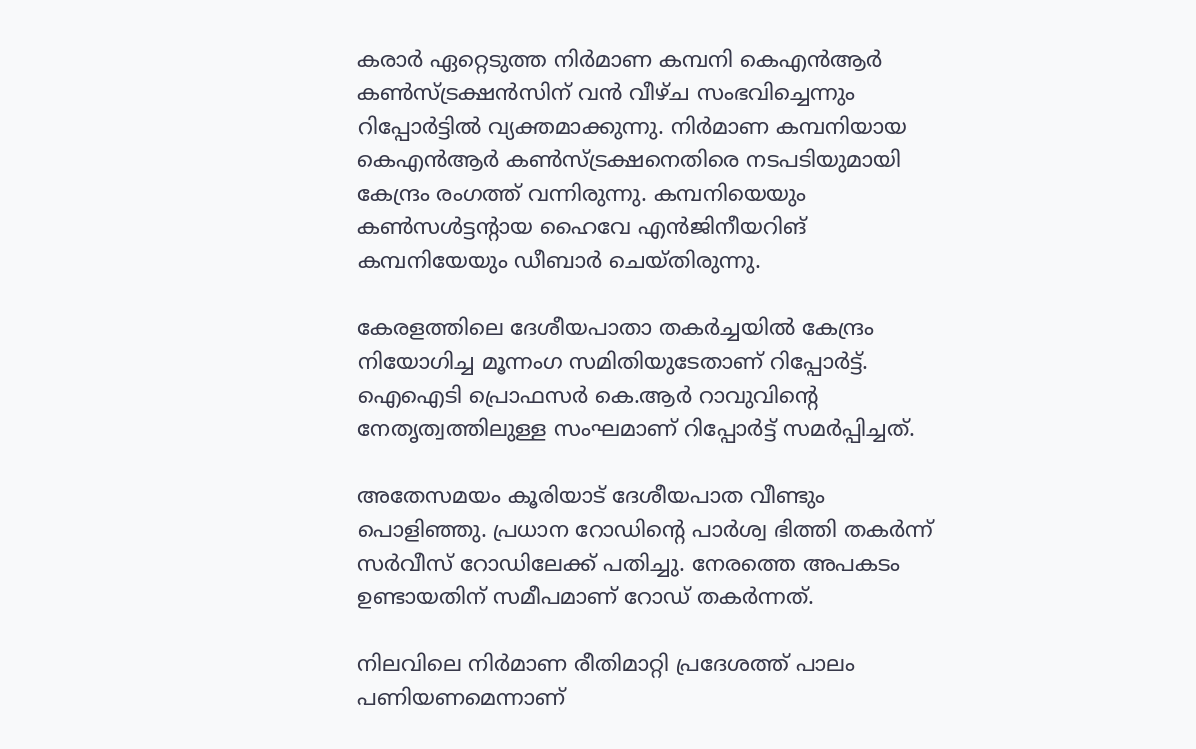കരാർ ഏറ്റെടുത്ത നിർമാണ കമ്പനി കെഎൻആർ കൺസ്ട്രക്ഷൻസിന് വൻ വീഴ്ച സംഭവിച്ചെന്നും റിപ്പോർട്ടിൽ വ്യക്തമാക്കുന്നു. നിർമാണ കമ്പനിയായ കെഎൻആർ കൺസ്ട്രക്ഷനെതിരെ നടപടിയുമായി കേന്ദ്രം രംഗത്ത് വന്നിരുന്നു. കമ്പനിയെയും കൺസൾട്ടന്റായ ഹൈവേ എൻജിനീയറിങ് കമ്പനിയേയും ഡീബാർ ചെയ്തിരുന്നു.

കേരളത്തിലെ ദേശീയപാതാ തകർച്ചയിൽ കേന്ദ്രം നിയോഗിച്ച മൂന്നംഗ സമിതിയുടേതാണ് റിപ്പോർട്ട്. ഐഐടി പ്രൊഫസർ കെ.ആർ റാവുവിന്റെ നേതൃത്വത്തിലുള്ള സംഘമാണ് റിപ്പോർട്ട് സമർപ്പിച്ചത്.

അതേസമയം കൂരിയാട് ദേശീയപാത വീണ്ടും പൊളിഞ്ഞു. പ്രധാന റോഡിന്റെ പാർശ്വ ഭിത്തി തകർന്ന് സർവീസ് റോഡിലേക്ക് പതിച്ചു. നേരത്തെ അപകടം ഉണ്ടായതിന് സമീപമാണ് റോഡ് തകർന്നത്.

നിലവിലെ നിർമാണ രീതിമാറ്റി പ്രദേശത്ത് പാലം പണിയണമെന്നാണ്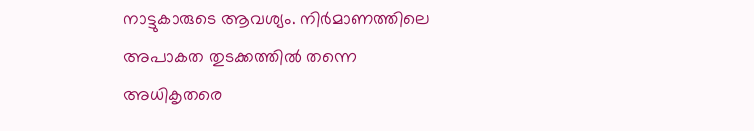നാട്ടുകാരുടെ ആവശ്യം. നിർമാണത്തിലെ അപാകത തുടക്കത്തിൽ തന്നെ അധികൃതരെ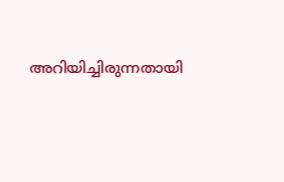അറിയിച്ചിരുന്നതായി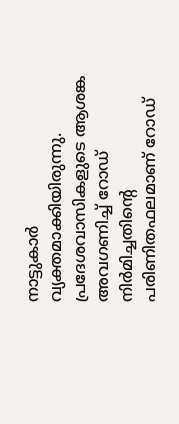നാട്ടുകാർ വ്യക്തമാക്കിയിരുന്നു. പ്രദേശവാസികളുടെ ആശങ്ക അവഗണിച്ച് റോഡ് നിർമിച്ചതിന്റെ പരിണിതഫലമാണ് റോഡ്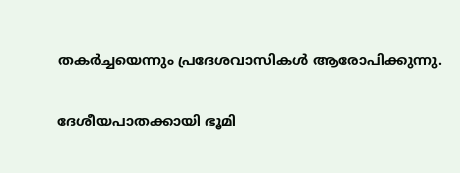തകർച്ചയെന്നും പ്രദേശവാസികൾ ആരോപിക്കുന്നു.

ദേശീയപാതക്കായി ഭൂമി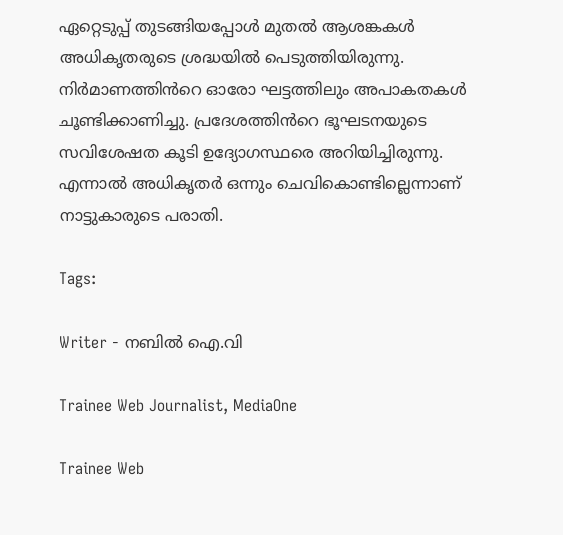ഏറ്റെടുപ്പ് തുടങ്ങിയപ്പോൾ മുതൽ ആശങ്കകൾ അധികൃതരുടെ ശ്രദ്ധയിൽ പെടുത്തിയിരുന്നു. നിർമാണത്തിൻറെ ഓരോ ഘട്ടത്തിലും അപാകതകൾ ചൂണ്ടിക്കാണിച്ചു. പ്രദേശത്തിൻറെ ഭൂഘടനയുടെ സവിശേഷത കൂടി ഉദ്യോഗസ്ഥരെ അറിയിച്ചിരുന്നു. എന്നാൽ അധികൃതർ ഒന്നും ചെവികൊണ്ടില്ലെന്നാണ് നാട്ടുകാരുടെ പരാതി.

Tags:

Writer - നബിൽ ഐ.വി

Trainee Web Journalist, MediaOne

Trainee Web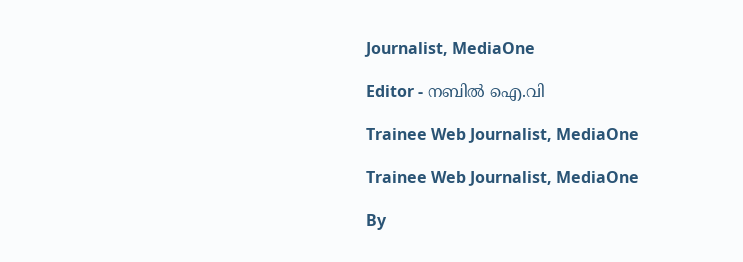Journalist, MediaOne

Editor - നബിൽ ഐ.വി

Trainee Web Journalist, MediaOne

Trainee Web Journalist, MediaOne

By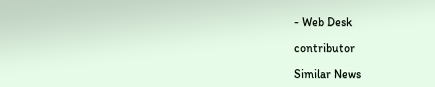- Web Desk

contributor

Similar News